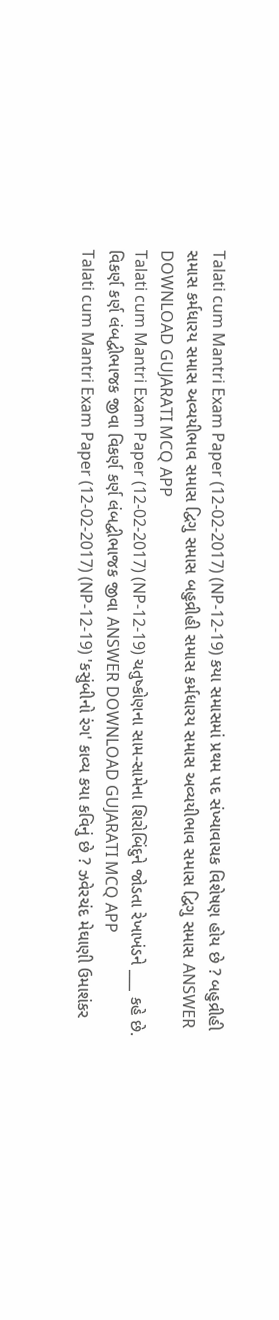Talati cum Mantri Exam Paper (12-02-2017) (NP-12-19) કયા સમાસમાં પ્રથમ પદ સંખ્યાવાચક વિશેષણ હોય છે ? બહુવ્રીહી સમાસ કર્મધારય સમાસ અવ્યયીભાવ સમાસ દ્વિગુ સમાસ બહુવ્રીહી સમાસ કર્મધારય સમાસ અવ્યયીભાવ સમાસ દ્વિગુ સમાસ ANSWER DOWNLOAD GUJARATI MCQ APP
Talati cum Mantri Exam Paper (12-02-2017) (NP-12-19) ચતુષ્કોણના સામ-સામેના શિરોબિંદુને જોડતા રેખાખંડને ___ કહે છે. વિકર્ણ કર્ણ લંબદ્વીભાજક જીવા વિકર્ણ કર્ણ લંબદ્વીભાજક જીવા ANSWER DOWNLOAD GUJARATI MCQ APP
Talati cum Mantri Exam Paper (12-02-2017) (NP-12-19) 'કસુંબીનો રંગ' કાવ્ય કયા કવિનું છે ? ઝવેરચંદ મેઘાણી ઉમાશંકર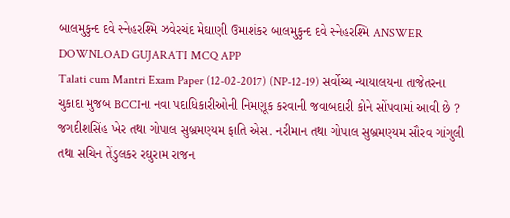બાલમુકુન્દ દવે સ્નેહરશ્મિ ઝવેરચંદ મેઘાણી ઉમાશંકર બાલમુકુન્દ દવે સ્નેહરશ્મિ ANSWER DOWNLOAD GUJARATI MCQ APP
Talati cum Mantri Exam Paper (12-02-2017) (NP-12-19) સર્વોચ્ચ ન્યાયાલયના તાજેતરના ચુકાદા મુજબ BCCIના નવા પદાધિકારીઓની નિમણૂક કરવાની જવાબદારી કોને સોંપવામાં આવી છે ? જગદીશસિંહ ખેર તથા ગોપાલ સુબ્રમણ્યમ ફાતિ એસ. નરીમાન તથા ગોપાલ સુબ્રમણ્યમ સૌરવ ગાંગુલી તથા સચિન તેંડુલકર રઘુરામ રાજન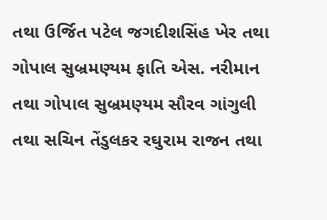તથા ઉર્જિત પટેલ જગદીશસિંહ ખેર તથા ગોપાલ સુબ્રમણ્યમ ફાતિ એસ. નરીમાન તથા ગોપાલ સુબ્રમણ્યમ સૌરવ ગાંગુલી તથા સચિન તેંડુલકર રઘુરામ રાજન તથા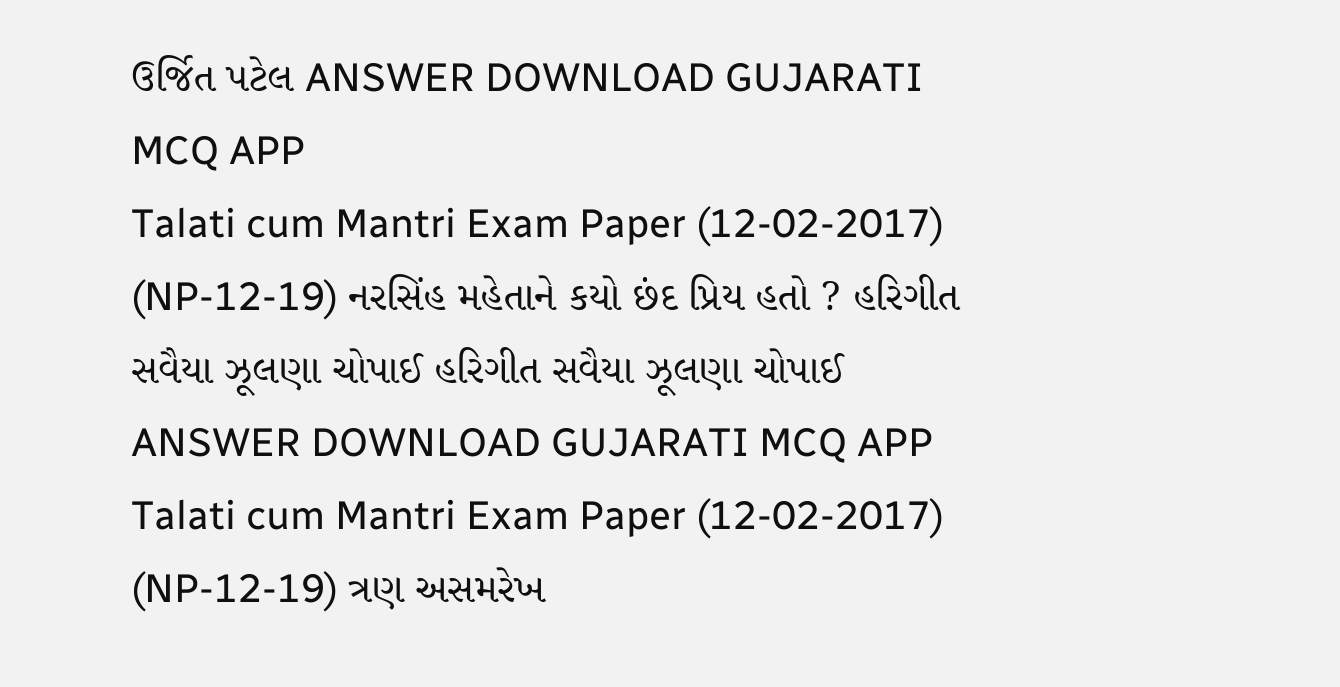ઉર્જિત પટેલ ANSWER DOWNLOAD GUJARATI MCQ APP
Talati cum Mantri Exam Paper (12-02-2017) (NP-12-19) નરસિંહ મહેતાને કયો છંદ પ્રિય હતો ? હરિગીત સવૈયા ઝૂલણા ચોપાઈ હરિગીત સવૈયા ઝૂલણા ચોપાઈ ANSWER DOWNLOAD GUJARATI MCQ APP
Talati cum Mantri Exam Paper (12-02-2017) (NP-12-19) ત્રણ અસમરેખ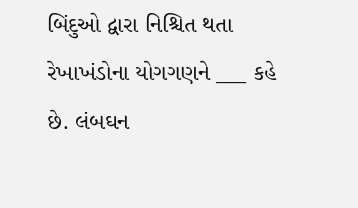બિંદુઓ દ્વારા નિશ્ચિત થતા રેખાખંડોના યોગગણને ___ કહે છે. લંબઘન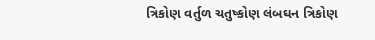ત્રિકોણ વર્તુળ ચતુષ્કોણ લંબઘન ત્રિકોણ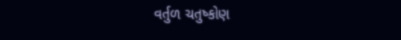વર્તુળ ચતુષ્કોણ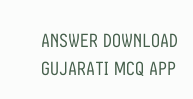ANSWER DOWNLOAD GUJARATI MCQ APP